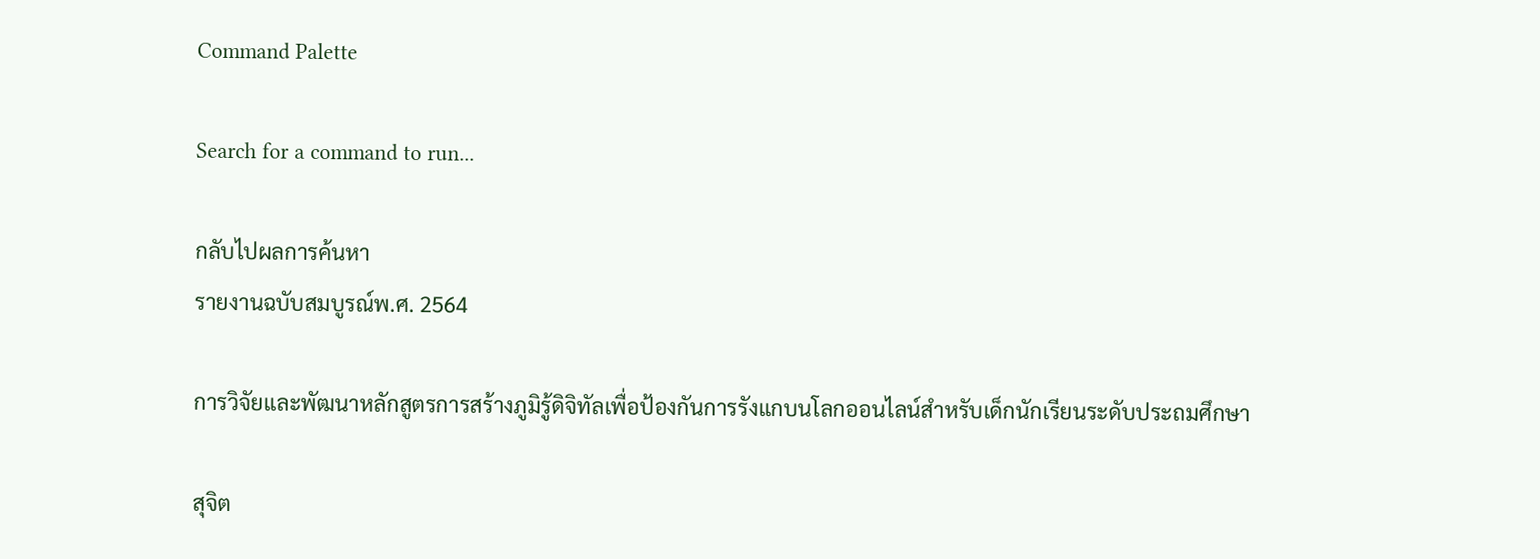Command Palette

Search for a command to run...

กลับไปผลการค้นหา
รายงานฉบับสมบูรณ์พ.ศ. 2564

การวิจัยและพัฒนาหลักสูตรการสร้างภูมิรู้ดิจิทัลเพื่อป้องกันการรังแกบนโลกออนไลน์สำหรับเด็กนักเรียนระดับประถมศึกษา

สุจิต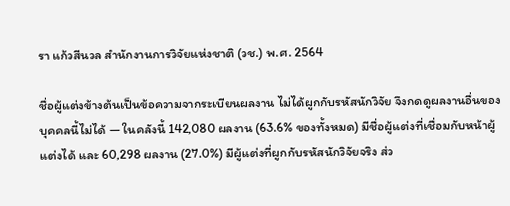รา แก้วสีนวล สำนักงานการวิจัยแห่งชาติ (วช.) พ.ศ. 2564

ชื่อผู้แต่งข้างต้นเป็นข้อความจากระเบียนผลงาน ไม่ได้ผูกกับรหัสนักวิจัย จึงกดดูผลงานอื่นของบุคคลนี้ไม่ได้ — ในคลังนี้ 142,080 ผลงาน (63.6% ของทั้งหมด) มีชื่อผู้แต่งที่เชื่อมกับหน้าผู้แต่งได้ และ 60,298 ผลงาน (27.0%) มีผู้แต่งที่ผูกกับรหัสนักวิจัยจริง ส่ว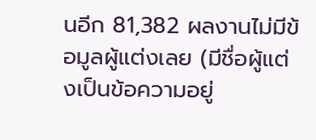นอีก 81,382 ผลงานไม่มีข้อมูลผู้แต่งเลย (มีชื่อผู้แต่งเป็นข้อความอยู่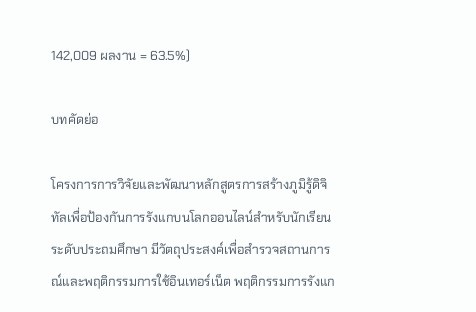142,009 ผลงาน = 63.5%)

บทคัดย่อ

โครงการการวิจัยและพัฒนาหลักสูตรการสร้างภูมิรู้ดิจิทัลเพื่อป้องกันการรังแกบนโลกออนไลน์สำหรับนักเรียนระดับประถมศึกษา มีวัตถุประสงค์เพื่อสำรวจสถานการณ์และพฤติกรรมการใช้อินเทอร์เน็ต พฤติกรรมการรังแก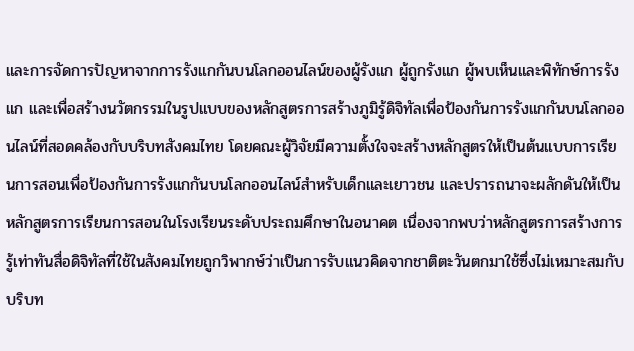และการจัดการปัญหาจากการรังแกกันบนโลกออนไลน์ของผู้รังแก ผู้ถูกรังแก ผู้พบเห็นและพิทักษ์การรังแก และเพื่อสร้างนวัตกรรมในรูปแบบของหลักสูตรการสร้างภูมิรู้ดิจิทัลเพื่อป้องกันการรังแกกันบนโลกออนไลน์ที่สอดคล้องกับบริบทสังคมไทย โดยคณะผู้วิจัยมีความตั้งใจจะสร้างหลักสูตรให้เป็นต้นแบบการเรียนการสอนเพื่อป้องกันการรังแกกันบนโลกออนไลน์สำหรับเด็กและเยาวชน และปรารถนาจะผลักดันให้เป็นหลักสูตรการเรียนการสอนในโรงเรียนระดับประถมศึกษาในอนาคต เนื่องจากพบว่าหลักสูตรการสร้างการรู้เท่าทันสื่อดิจิทัลที่ใช้ในสังคมไทยถูกวิพากษ์ว่าเป็นการรับแนวคิดจากชาติตะวันตกมาใช้ซึ่งไม่เหมาะสมกับบริบท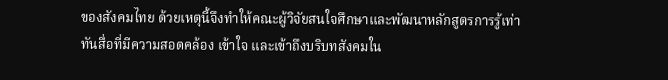ของสังคมไทย ด้วยเหตุนี้จึงทำให้คณะผู้วิจัยสนใจศึกษาและพัฒนาหลักสูตรการรู้เท่าทันสื่อที่มีความสอดคล้อง เข้าใจ และเข้าถึงบริบทสังคมใน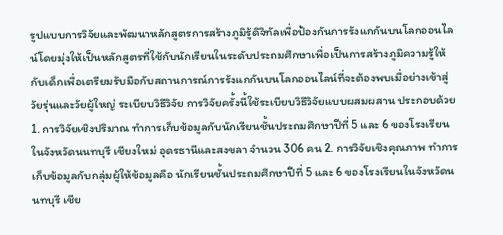รูปแบบการวิจัยและพัฒนาหลักสูตรการสร้างภูมิรู้ดิจิทัลเพื่อป้องกันการรังแกกันบนโลกออนไลน์โดยมุ่งให้เป็นหลักสูตรที่ใช้กับนักเรียนในระดับประถมศึกษาเพื่อเป็นการสร้างภูมิความรู้ให้กับเด็กเพื่อเตรียมรับมือกับสถานการณ์การรังแกกันบนโลกออนไลน์ที่จะต้องพบเมื่อย่างเข้าสู่วัยรุ่นและวัยผู้ใหญ่ ระเบียบวิธีวิจัย การวิจัยครั้งนี้ใช้ระเบียบวิธีวิจัยแบบผสมผสาน ประกอบด้วย 1. การวิจัยเชิงปริมาณ ทำการเก็บข้อมูลกับนักเรียนชั้นประถมศึกษาปีที่ 5 และ 6 ของโรงเรียนในจังหวัดนนทบุรี เชียงใหม่ อุดรธานีและสงขลา จำนวน 306 คน 2. การวิจัยเชิงคุณภาพ ทำการเก็บข้อมูลกับกลุ่มผู้ให้ข้อมูลคือ นักเรียนชั้นประถมศึกษาปีที่ 5 และ 6 ของโรงเรียนในจังหวัดนนทบุรี เชีย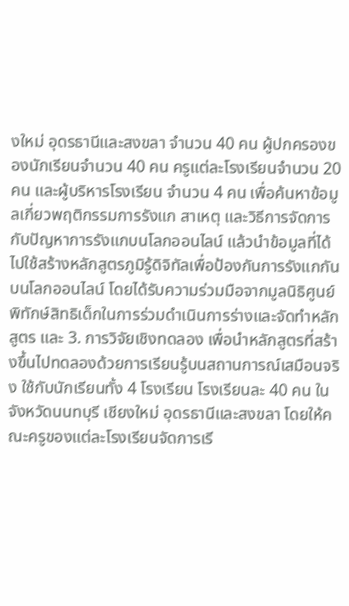งใหม่ อุดรธานีและสงขลา จำนวน 40 คน ผู้ปกครองของนักเรียนจำนวน 40 คน ครูแต่ละโรงเรียนจำนวน 20 คน และผู้บริหารโรงเรียน จำนวน 4 คน เพื่อค้นหาข้อมูลเกี่ยวพฤติกรรมการรังแก สาเหตุ และวิธีการจัดการกับปัญหาการรังแกบนโลกออนไลน์ แล้วนำข้อมูลที่ได้ไปใช้สร้างหลักสูตรภูมิรู้ดิจิทัลเพื่อป้องกันการรังแกกันบนโลกออนไลน์ โดยได้รับความร่วมมือจากมูลนิธิศูนย์พิทักษ์สิทธิเด็กในการร่วมดำเนินการร่างและจัดทำหลักสูตร และ 3. การวิจัยเชิงทดลอง เพื่อนำหลักสูตรที่สร้างขึ้นไปทดลองด้วยการเรียนรู้บนสถานการณ์เสมือนจริง ใช้กับนักเรียนทั้ง 4 โรงเรียน โรงเรียนละ 40 คน ในจังหวัดนนทบุรี เชียงใหม่ อุดรธานีและสงขลา โดยให้คณะครูของแต่ละโรงเรียนจัดการเรี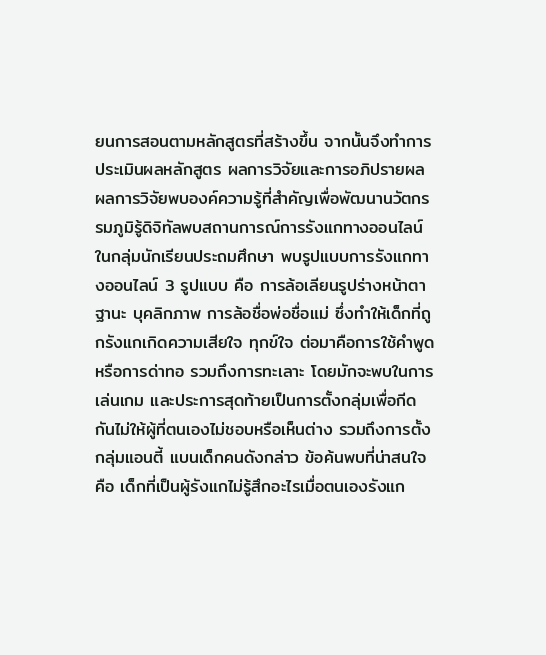ยนการสอนตามหลักสูตรที่สร้างขึ้น จากนั้นจึงทำการประเมินผลหลักสูตร ผลการวิจัยและการอภิปรายผล ผลการวิจัยพบองค์ความรู้ที่สำคัญเพื่อพัฒนานวัตกรรมภูมิรู้ดิจิทัลพบสถานการณ์การรังแกทางออนไลน์ในกลุ่มนักเรียนประถมศึกษา พบรูปแบบการรังแกทางออนไลน์ 3 รูปแบบ คือ การล้อเลียนรูปร่างหน้าตา ฐานะ บุคลิกภาพ การล้อชื่อพ่อชื่อแม่ ซึ่งทำให้เด็กที่ถูกรังแกเกิดความเสียใจ ทุกข์ใจ ต่อมาคือการใช้คำพูดหรือการด่าทอ รวมถึงการทะเลาะ โดยมักจะพบในการเล่นเกม และประการสุดท้ายเป็นการตั้งกลุ่มเพื่อกีดกันไม่ให้ผู้ที่ตนเองไม่ชอบหรือเห็นต่าง รวมถึงการตั้งกลุ่มแอนตี้ แบนเด็กคนดังกล่าว ข้อค้นพบที่น่าสนใจ คือ เด็กที่เป็นผู้รังแกไม่รู้สึกอะไรเมื่อตนเองรังแก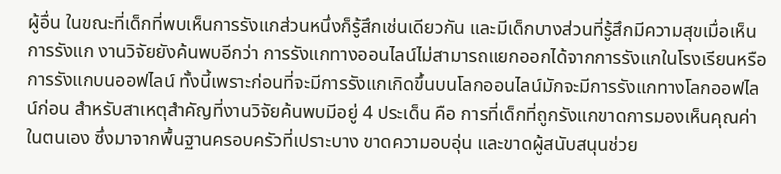ผู้อื่น ในขณะที่เด็กที่พบเห็นการรังแกส่วนหนึ่งก็รู้สึกเช่นเดียวกัน และมีเด็กบางส่วนที่รู้สึกมีความสุขเมื่อเห็นการรังแก งานวิจัยยังค้นพบอีกว่า การรังแกทางออนไลน์ไม่สามารถแยกออกได้จากการรังแกในโรงเรียนหรือการรังแกบนออฟไลน์ ทั้งนี้เพราะก่อนที่จะมีการรังแกเกิดขึ้นบนโลกออนไลน์มักจะมีการรังแกทางโลกออฟไลน์ก่อน สำหรับสาเหตุสำคัญที่งานวิจัยค้นพบมีอยู่ 4 ประเด็น คือ การที่เด็กที่ถูกรังแกขาดการมองเห็นคุณค่าในตนเอง ซึ่งมาจากพื้นฐานครอบครัวที่เปราะบาง ขาดความอบอุ่น และขาดผู้สนับสนุนช่วย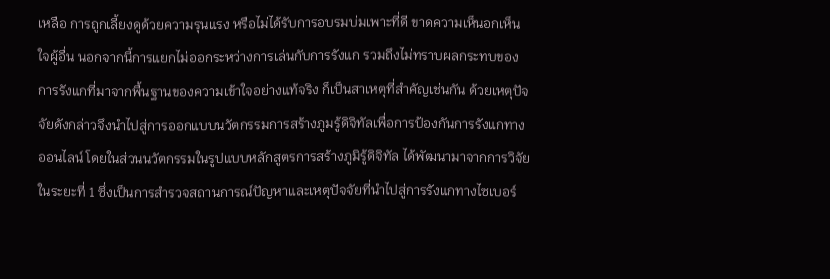เหลือ การถูกเลี้ยงดูด้วยความรุนแรง หรือไม่ได้รับการอบรมบ่มเพาะที่ดี ขาดความเห็นอกเห็นใจผู้อื่น นอกจากนี้การแยกไม่ออกระหว่างการเล่นกับการรังแก รวมถึงไม่ทราบผลกระทบของการรังแกที่มาจากพื้นฐานของความเข้าใจอย่างแท้จริง ก็เป็นสาเหตุที่สำคัญเช่นกัน ด้วยเหตุปัจจัยดังกล่าวจึงนำไปสู่การออกแบบนวัตกรรมการสร้างภูมรู้ดิจิทัลเพื่อการป้องกันการรังแกทางออนไลน์ โดยในส่วนนวัตกรรมในรูปแบบหลักสูตรการสร้างภูมิรู้ดิจิทัล ได้พัฒนามาจากการวิจัยในระยะที่ 1 ซึ่งเป็นการสำรวจสถานการณ์ปัญหาและเหตุปัจจัยที่นำไปสู่การรังแกทางไซเบอร์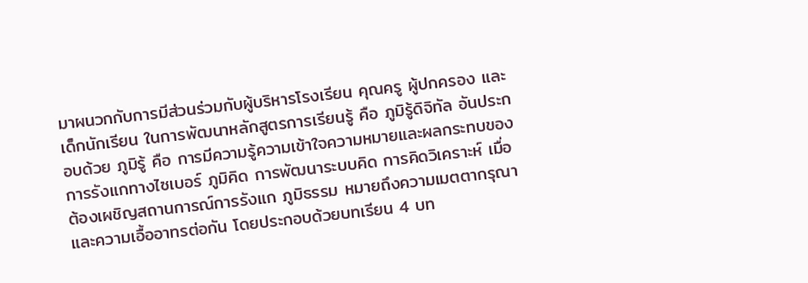มาผนวกกับการมีส่วนร่วมกับผู้บริหารโรงเรียน คุณครู ผู้ปกครอง และเด็กนักเรียน ในการพัฒนาหลักสูตรการเรียนรู้ คือ ภูมิรู้ดิจิทัล อันประกอบด้วย ภูมิรู้ คือ การมีความรู้ความเข้าใจความหมายและผลกระทบของการรังแกทางไซเบอร์ ภูมิคิด การพัฒนาระบบคิด การคิดวิเคราะห์ เมื่อต้องเผชิญสถานการณ์การรังแก ภูมิธรรม หมายถึงความเมตตากรุณา และความเอื้ออาทรต่อกัน โดยประกอบด้วยบทเรียน 4 บท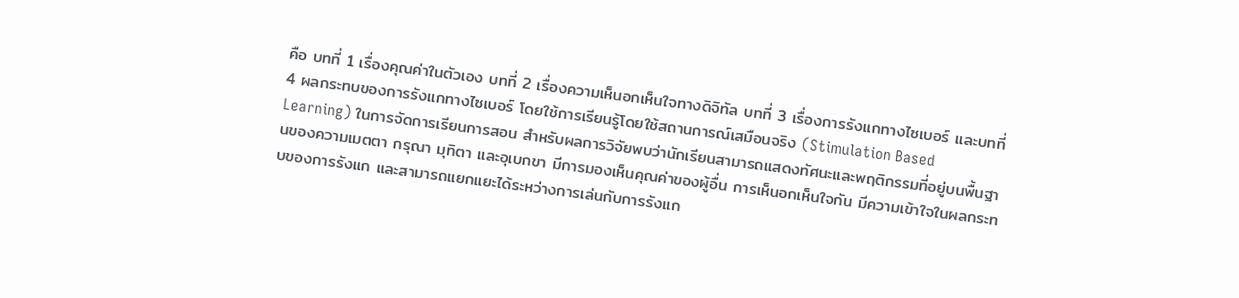คือ บทที่ 1 เรื่องคุณค่าในตัวเอง บทที่ 2 เรื่องความเห็นอกเห็นใจทางดิจิทัล บทที่ 3 เรื่องการรังแกทางไซเบอร์ และบทที่ 4 ผลกระทบของการรังแกทางไซเบอร์ โดยใช้การเรียนรู้โดยใช้สถานการณ์เสมือนจริง (Stimulation Based Learning) ในการจัดการเรียนการสอน สำหรับผลการวิจัยพบว่านักเรียนสามารถแสดงทัศนะและพฤติกรรมที่อยู่บนพื้นฐานของความเมตตา กรุณา มุทิตา และอุเบกขา มีการมองเห็นคุณค่าของผู้อื่น การเห็นอกเห็นใจกัน มีความเข้าใจในผลกระทบของการรังแก และสามารถแยกแยะได้ระหว่างการเล่นกับการรังแก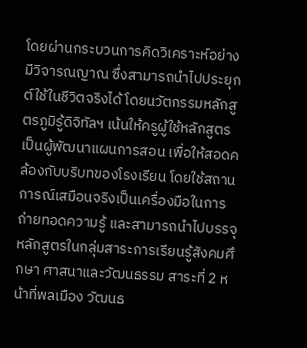โดยผ่านกระบวนการคิดวิเคราะห์อย่างมีวิจารณญาณ ซึ่งสามารถนำไปประยุกต์ใช้ในชีวิตจริงได้ โดยนวัตกรรมหลักสูตรภูมิรู้ดิจิทัลฯ เน้นให้ครูผู้ใช้หลักสูตรเป็นผู้พัฒนาแผนการสอน เพื่อให้สอดคล้องกับบริบทของโรงเรียน โดยใช้สถานการณ์เสมือนจริงเป็นเครื่องมือในการถ่ายทอดความรู้ และสามารถนำไปบรรจุหลักสูตรในกลุ่มสาระการเรียนรู้สังคมศึกษา ศาสนาและวัฒนธรรม สาระที่ 2 หน้าที่พลเมือง วัฒนธ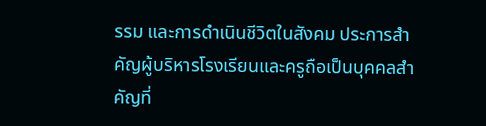รรม และการดำเนินชีวิตในสังคม ประการสำคัญผู้บริหารโรงเรียนและครูถือเป็นบุคคลสำคัญที่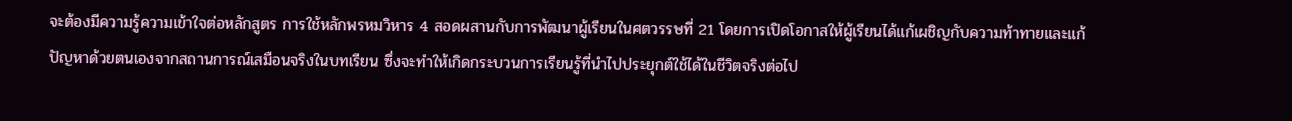จะต้องมีความรู้ความเข้าใจต่อหลักสูตร การใช้หลักพรหมวิหาร 4 สอดผสานกับการพัฒนาผู้เรียนในศตวรรษที่ 21 โดยการเปิดโอกาสให้ผู้เรียนได้แก้เผชิญกับความท้าทายและแก้ปัญหาด้วยตนเองจากสถานการณ์เสมือนจริงในบทเรียน ซึ่งจะทำให้เกิดกระบวนการเรียนรู้ที่นำไปประยุกต์ใช้ได้ในชีวิตจริงต่อไป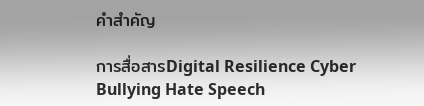คำสำคัญ

การสื่อสารDigital Resilience Cyber Bullying Hate Speech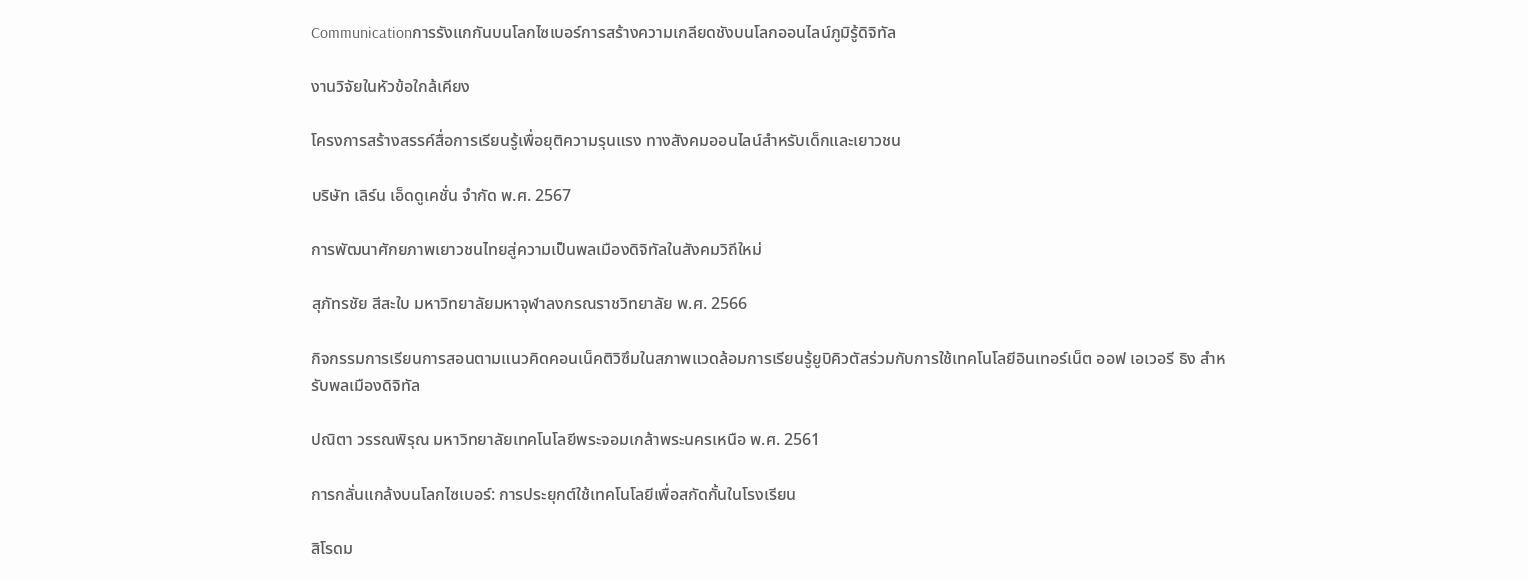Communicationการรังแกกันบนโลกไซเบอร์การสร้างความเกลียดชังบนโลกออนไลน์ภูมิรู้ดิจิทัล

งานวิจัยในหัวข้อใกล้เคียง

โครงการสร้างสรรค์สื่อการเรียนรู้เพื่อยุติความรุนแรง ทางสังคมออนไลน์สำหรับเด็กและเยาวชน

บริษัท เลิร์น เอ็ดดูเคชั่น จำกัด พ.ศ. 2567

การพัฒนาศักยภาพเยาวชนไทยสู่ความเป็นพลเมืองดิจิทัลในสังคมวิถีใหม่

สุภัทรชัย สีสะใบ มหาวิทยาลัยมหาจุฬาลงกรณราชวิทยาลัย พ.ศ. 2566

กิจกรรมการเรียนการสอนตามแนวคิดคอนเน็คติวิซึมในสภาพแวดล้อมการเรียนรู้ยูบิคิวตัสร่วมกับการใช้เทคโนโลยีอินเทอร์เน็ต ออฟ เอเวอรี ธิง สำหรับพลเมืองดิจิทัล

ปณิตา วรรณพิรุณ มหาวิทยาลัยเทคโนโลยีพระจอมเกล้าพระนครเหนือ พ.ศ. 2561

การกลั่นแกล้งบนโลกไซเบอร์: การประยุกต์ใช้เทคโนโลยีเพื่อสกัดกั้นในโรงเรียน

สิโรดม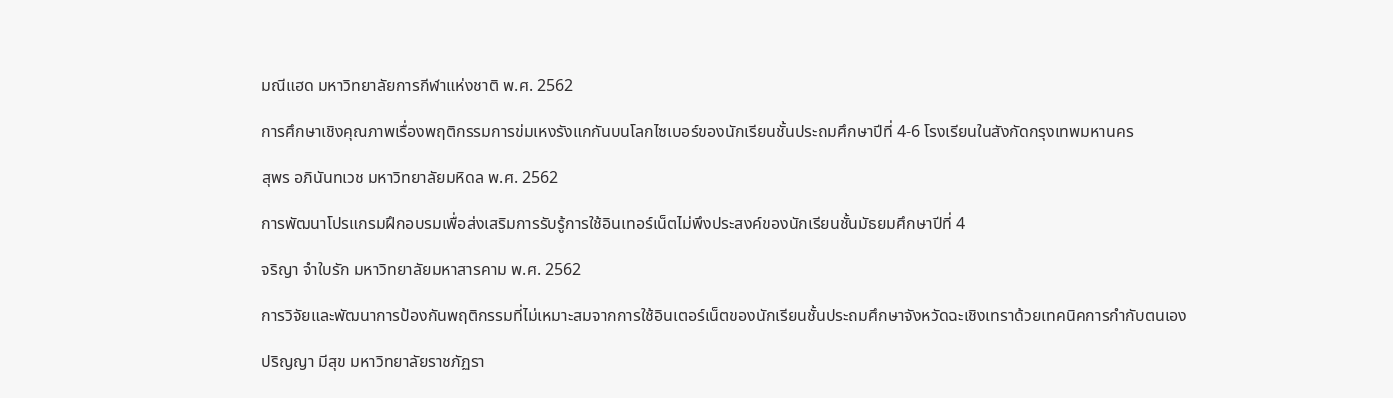มณีแฮด มหาวิทยาลัยการกีฬาแห่งชาติ พ.ศ. 2562

การศึกษาเชิงคุณภาพเรื่องพฤติกรรมการข่มเหงรังแกกันบนโลกไซเบอร์ของนักเรียนชั้นประถมศึกษาปีที่ 4-6 โรงเรียนในสังกัดกรุงเทพมหานคร

สุพร อภินันทเวช มหาวิทยาลัยมหิดล พ.ศ. 2562

การพัฒนาโปรแกรมฝึกอบรมเพื่อส่งเสริมการรับรู้การใช้อินเทอร์เน็ตไม่พึงประสงค์ของนักเรียนชั้นมัธยมศึกษาปีที่ 4

จริญา จำใบรัก มหาวิทยาลัยมหาสารคาม พ.ศ. 2562

การวิจัยและพัฒนาการป้องกันพฤติกรรมที่ไม่เหมาะสมจากการใช้อินเตอร์เน็ตของนักเรียนชั้นประถมศึกษาจังหวัดฉะเชิงเทราด้วยเทคนิคการกำกับตนเอง

ปริญญา มีสุข มหาวิทยาลัยราชภัฏรา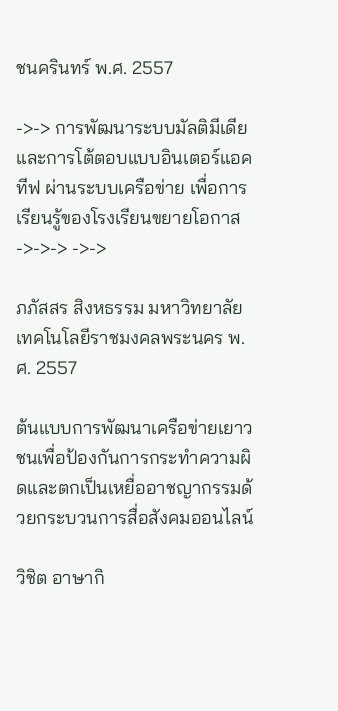ชนครินทร์ พ.ศ. 2557

->-> การพัฒนาระบบมัลติมีเดียและการโต้ตอบแบบอินเตอร์แอคทีฟ ผ่านระบบเครือข่าย เพื่อการเรียนรู้ของโรงเรียนขยายโอกาส ->->-> ->->

ภภัสสร สิงหธรรม มหาวิทยาลัยเทคโนโลยีราชมงคลพระนคร พ.ศ. 2557

ต้นแบบการพัฒนาเครือข่ายเยาวชนเพื่อป้องกันการกระทำความผิดและตกเป็นเหยื่ออาชญากรรมด้วยกระบวนการสื่อสังคมออนไลน์

วิชิต อาษากิ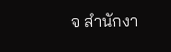จ สำนักงา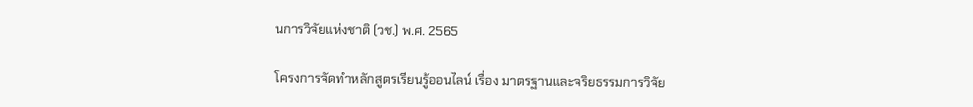นการวิจัยแห่งชาติ (วช.) พ.ศ. 2565

โครงการจัดทำหลักสูตรเรียนรู้ออนไลน์ เรื่อง มาตรฐานและจริยธรรมการวิจัย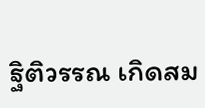ฐิติวรรณ เกิดสม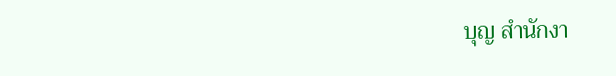บุญ สำนักงา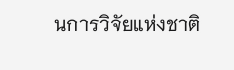นการวิจัยแห่งชาติ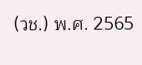(วช.) พ.ศ. 2565